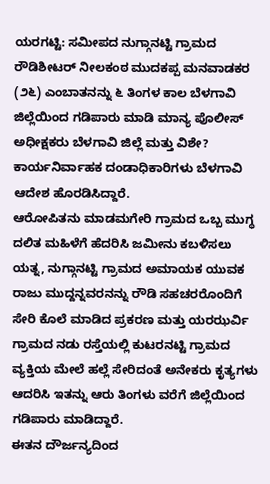ಯರಗಟ್ಟಿ: ಸಮೀಪದ ನುಗ್ಗಾನಟ್ಟಿ ಗ್ರಾಮದ ರೌಡಿಶೀಟರ್ ನೀಲಕಂಠ ಮುದಕಪ್ಪ ಮನವಾಡಕರ (೨೬) ಎಂಬಾತನನ್ನು ೬ ತಿಂಗಳ ಕಾಲ ಬೆಳಗಾವಿ ಜಿಲ್ಲೆಯಿಂದ ಗಡಿಪಾರು ಮಾಡಿ ಮಾನ್ಯ ಪೊಲೀಸ್ ಅಧೀಕ್ಷಕರು ಬೆಳಗಾವಿ ಜಿಲ್ಲೆ ಮತ್ತು ವಿಶೇ? ಕಾರ್ಯನಿರ್ವಾಹಕ ದಂಡಾಧಿಕಾರಿಗಳು ಬೆಳಗಾವಿ ಆದೇಶ ಹೊರಡಿಸಿದ್ದಾರೆ.
ಆರೋಪಿತನು ಮಾಡಮಗೇರಿ ಗ್ರಾಮದ ಒಬ್ಬ ಮುಗ್ಧ ದಲಿತ ಮಹಿಳೆಗೆ ಹೆದರಿಸಿ ಜಮೀನು ಕಬಳಿಸಲು ಯತ್ನ, ನುಗ್ಗಾನಟ್ಟಿ ಗ್ರಾಮದ ಅಮಾಯಕ ಯುವಕ ರಾಜು ಮುದ್ದನ್ನವರನನ್ನು ರೌಡಿ ಸಹಚರರೊಂದಿಗೆ ಸೇರಿ ಕೊಲೆ ಮಾಡಿದ ಪ್ರಕರಣ ಮತ್ತು ಯರಝರ್ವಿ ಗ್ರಾಮದ ನಡು ರಸ್ತೆಯಲ್ಲಿ ಕುಟರನಟ್ಟಿ ಗ್ರಾಮದ ವ್ಯಕ್ತಿಯ ಮೇಲೆ ಹಲ್ಲೆ ಸೇರಿದಂತೆ ಅನೇಕರು ಕೃತ್ಯಗಳು ಆದರಿಸಿ ಇತನ್ನು ಆರು ತಿಂಗಳು ವರೆಗೆ ಜಿಲ್ಲೆಯಿಂದ ಗಡಿಪಾರು ಮಾಡಿದ್ದಾರೆ.
ಈತನ ದೌರ್ಜನ್ಯದಿಂದ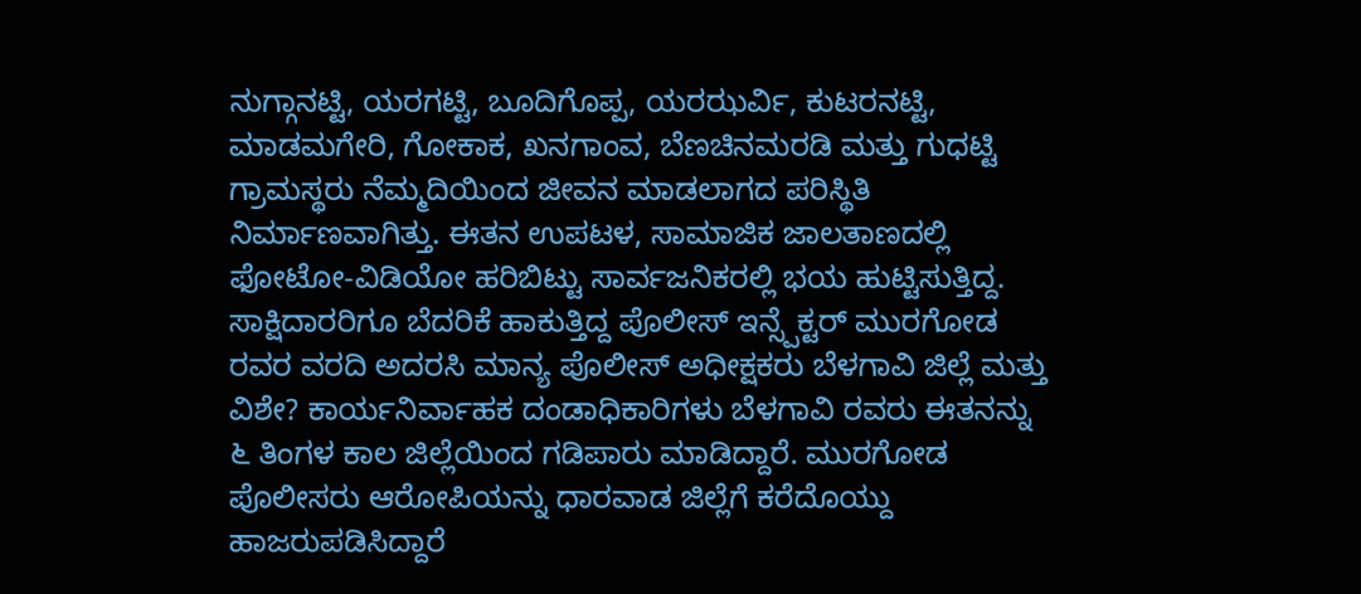ನುಗ್ಗಾನಟ್ಟಿ, ಯರಗಟ್ಟಿ, ಬೂದಿಗೊಪ್ಪ, ಯರಝರ್ವಿ, ಕುಟರನಟ್ಟಿ, ಮಾಡಮಗೇರಿ, ಗೋಕಾಕ, ಖನಗಾಂವ, ಬೆಣಚಿನಮರಡಿ ಮತ್ತು ಗುಧಟ್ಟಿ ಗ್ರಾಮಸ್ಥರು ನೆಮ್ಮದಿಯಿಂದ ಜೀವನ ಮಾಡಲಾಗದ ಪರಿಸ್ಥಿತಿ ನಿರ್ಮಾಣವಾಗಿತ್ತು. ಈತನ ಉಪಟಳ, ಸಾಮಾಜಿಕ ಜಾಲತಾಣದಲ್ಲಿ ಫೋಟೋ-ವಿಡಿಯೋ ಹರಿಬಿಟ್ಟು ಸಾರ್ವಜನಿಕರಲ್ಲಿ ಭಯ ಹುಟ್ಟಿಸುತ್ತಿದ್ದ.
ಸಾಕ್ಷಿದಾರರಿಗೂ ಬೆದರಿಕೆ ಹಾಕುತ್ತಿದ್ದ ಪೊಲೀಸ್ ಇನ್ಸ್ಪೆಕ್ಟರ್ ಮುರಗೋಡ ರವರ ವರದಿ ಅದರಸಿ ಮಾನ್ಯ ಪೊಲೀಸ್ ಅಧೀಕ್ಷಕರು ಬೆಳಗಾವಿ ಜಿಲ್ಲೆ ಮತ್ತು ವಿಶೇ? ಕಾರ್ಯನಿರ್ವಾಹಕ ದಂಡಾಧಿಕಾರಿಗಳು ಬೆಳಗಾವಿ ರವರು ಈತನನ್ನು ೬ ತಿಂಗಳ ಕಾಲ ಜಿಲ್ಲೆಯಿಂದ ಗಡಿಪಾರು ಮಾಡಿದ್ದಾರೆ. ಮುರಗೋಡ ಪೊಲೀಸರು ಆರೋಪಿಯನ್ನು ಧಾರವಾಡ ಜಿಲ್ಲೆಗೆ ಕರೆದೊಯ್ದು ಹಾಜರುಪಡಿಸಿದ್ದಾರೆ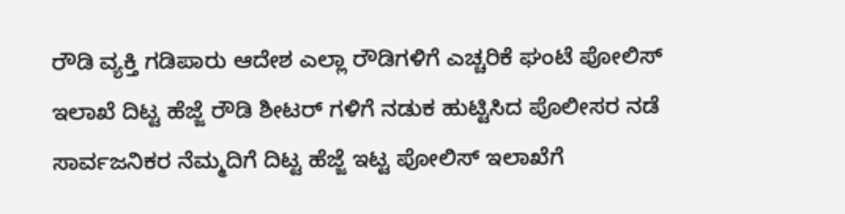ರೌಡಿ ವ್ಯಕ್ತಿ ಗಡಿಪಾರು ಆದೇಶ ಎಲ್ಲಾ ರೌಡಿಗಳಿಗೆ ಎಚ್ಚರಿಕೆ ಘಂಟೆ ಪೋಲಿಸ್ ಇಲಾಖೆ ದಿಟ್ಟ ಹೆಜ್ಜೆ ರೌಡಿ ಶೀಟರ್ ಗಳಿಗೆ ನಡುಕ ಹುಟ್ಟಿಸಿದ ಪೊಲೀಸರ ನಡೆ
ಸಾರ್ವಜನಿಕರ ನೆಮ್ಮದಿಗೆ ದಿಟ್ಟ ಹೆಜ್ಜೆ ಇಟ್ಟ ಪೋಲಿಸ್ ಇಲಾಖೆಗೆ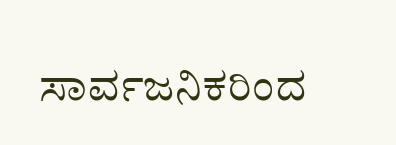ಸಾರ್ವಜನಿಕರಿಂದ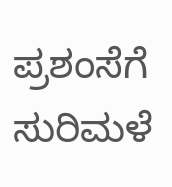ಪ್ರಶಂಸೆಗೆ ಸುರಿಮಳೆ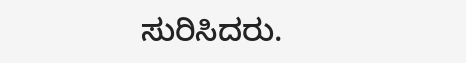ಸುರಿಸಿದರು.